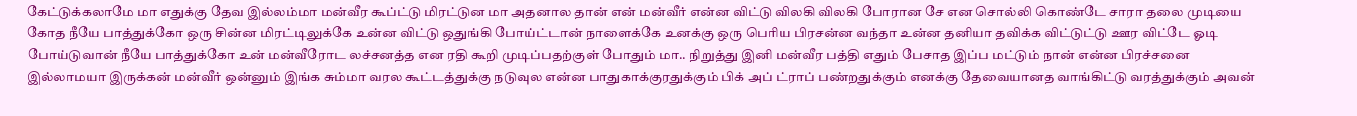கேட்டுக்கலாமே மா எதுக்கு தேவ இல்லம்மா மன்வீர கூப்ட்டு மிரட்டுன மா அதனால தான் என் மன்வீர் என்ன விட்டு விலகி விலகி போரான சே என சொல்லி கொண்டே சாரா தலை முடியை கோத நீயே பாத்துக்கோ ஒரு சின்ன மிரட்டிலுக்கே உன்ன விட்டு ஒதுங்கி போய்ட்டான் நாளைக்கே உனக்கு ஒரு பெரிய பிரசன்ன வந்தா உன்ன தனியா தவிக்க விட்டுட்டு ஊர விட்டே ஓடி போய்டுவான் நீயே பாத்துக்கோ உன் மன்வீரோட லச்சனத்த என ரதி கூறி முடிப்பதற்குள் போதும் மா.. நிறுத்து இனி மன்வீர பத்தி எதும் பேசாத இப்ப மட்டும் நான் என்ன பிரச்சனை இல்லாமயா இருக்கன் மன்வீர் ஒன்னும் இங்க சும்மா வரல கூட்டத்துக்கு நடுவுல என்ன பாதுகாக்குரதுக்கும் பிக் அப் ட்ராப் பண்றதுக்கும் எனக்கு தேவையானத வாங்கிட்டு வரத்துக்கும் அவன்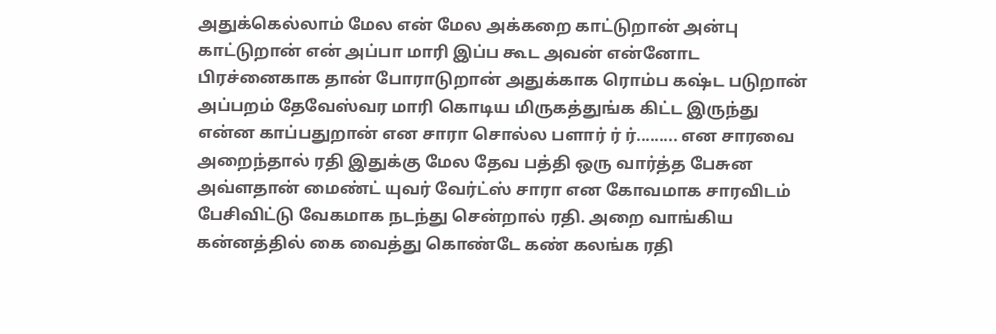அதுக்கெல்லாம் மேல என் மேல அக்கறை காட்டுறான் அன்பு காட்டுறான் என் அப்பா மாரி இப்ப கூட அவன் என்னோட பிரச்னைகாக தான் போராடுறான் அதுக்காக ரொம்ப கஷ்ட படுறான் அப்பறம் தேவேஸ்வர மாரி கொடிய மிருகத்துங்க கிட்ட இருந்து என்ன காப்பதுறான் என சாரா சொல்ல பளார் ர் ர்......... என சாரவை அறைந்தால் ரதி இதுக்கு மேல தேவ பத்தி ஒரு வார்த்த பேசுன அவ்ளதான் மைண்ட் யுவர் வேர்ட்ஸ் சாரா என கோவமாக சாரவிடம் பேசிவிட்டு வேகமாக நடந்து சென்றால் ரதி. அறை வாங்கிய கன்னத்தில் கை வைத்து கொண்டே கண் கலங்க ரதி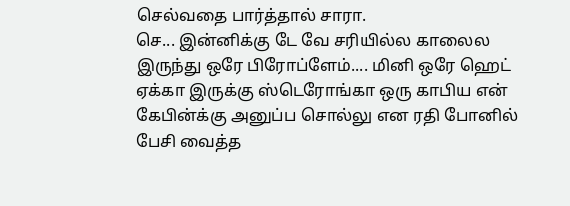செல்வதை பார்த்தால் சாரா.
செ... இன்னிக்கு டே வே சரியில்ல காலைல இருந்து ஒரே பிரோப்ளேம்.... மினி ஒரே ஹெட் ஏக்கா இருக்கு ஸ்டெரோங்கா ஒரு காபிய என் கேபின்க்கு அனுப்ப சொல்லு என ரதி போனில் பேசி வைத்த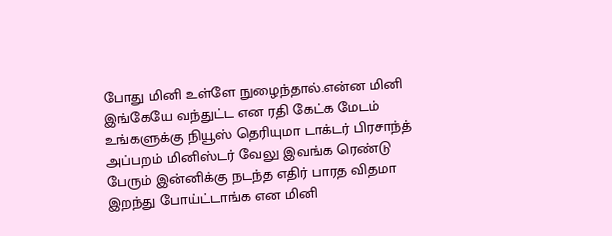போது மினி உள்ளே நுழைந்தால்.என்ன மினி இங்கேயே வந்துட்ட என ரதி கேட்க மேடம் உங்களுக்கு நியூஸ் தெரியுமா டாக்டர் பிரசாந்த் அப்பறம் மினிஸ்டர் வேலு இவங்க ரெண்டு பேரும் இன்னிக்கு நடந்த எதிர் பாரத விதமா இறந்து போய்ட்டாங்க என மினி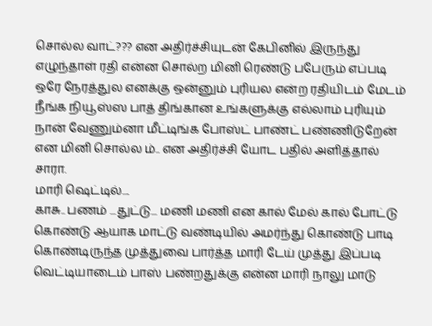சொல்ல வாட்??? என அதிர்ச்சியுடன் கேபினில் இருந்து எழுந்தாள் ரதி என்ன சொல்ற மினி ரெண்டு பபேரும் எப்படி ஒரே நேரத்துல எனக்கு ஒன்னும் புரியல என்ற ரதியிடம் மேடம் நீங்க நியூஸ்ஸ பாத் திங்கான உங்களுக்கு எல்லாம் புரியும் நான் வேணும்னா மீட்டிங்க போஸ்ட் பாண்ட் பண்ணிடுறேன் என மினி சொல்ல ம்.. என அதிர்ச்சி யோட பதில் அளித்தால் சாரா.
மாரி ஷெட்டில்....
காசு.. பணம் ...துட்டு... மணி மணி என கால் மேல் கால் போட்டு கொண்டு ஆயாக மாட்டு வண்டியில் அமர்ந்து கொண்டு பாடி கொண்டிருந்த முத்துவை பார்த்த மாரி டேய் முத்து இப்படி வெட்டியாடைம் பாஸ் பண்றதுக்கு என்ன மாரி நாலு மாடு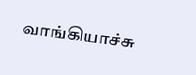வாங்கியாச்சு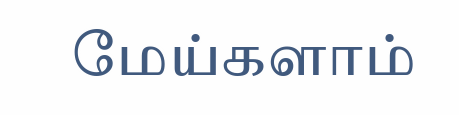மேய்களாம்